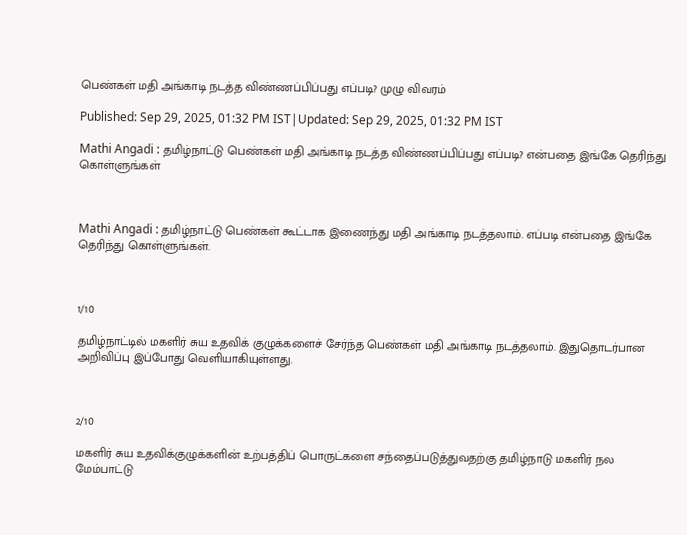பெண்கள் மதி அங்காடி நடத்த விண்ணப்பிப்பது எப்படி? முழு விவரம்

Published: Sep 29, 2025, 01:32 PM IST|Updated: Sep 29, 2025, 01:32 PM IST

Mathi Angadi : தமிழ்நாட்டு பெண்கள் மதி அங்காடி நடத்த விண்ணப்பிப்பது எப்படி? என்பதை இங்கே தெரிந்து கொள்ளுங்கள்



Mathi Angadi : தமிழ்நாட்டு பெண்கள் கூட்டாக இணைந்து மதி அங்காடி நடத்தலாம். எப்படி என்பதை இங்கே தெரிந்து கொள்ளுங்கள்.



1/10

தமிழ்நாட்டில் மகளிர் சுய உதவிக் குழுக்களைச் சேர்ந்த பெண்கள் மதி அங்காடி நடத்தலாம். இதுதொடர்பான அறிவிப்பு இப்போது வெளியாகியுள்ளது.



2/10

மகளிர் சுய உதவிக்குழுக்களின் உற்பத்திப் பொருட்களை சந்தைப்படுத்துவதற்கு தமிழ்நாடு மகளிர் நல மேம்பாட்டு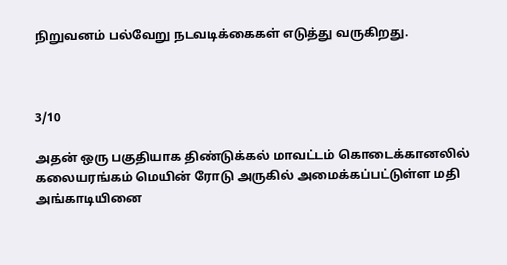நிறுவனம் பல்வேறு நடவடிக்கைகள் எடுத்து வருகிறது.



3/10

அதன் ஒரு பகுதியாக திண்டுக்கல் மாவட்டம் கொடைக்கானலில் கலையரங்கம் மெயின் ரோடு அருகில் அமைக்கப்பட்டுள்ள மதி அங்காடியினை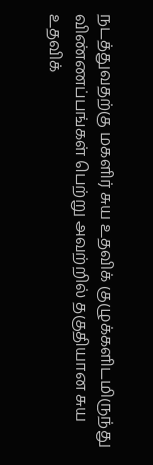நடத்துவதற்கு மகளிர் சுய உதவிக் குழுக்களிடமிருந்து விண்ணப்பங்கள் பெற்று அவற்றில் தகுதியான சுய உதவிக்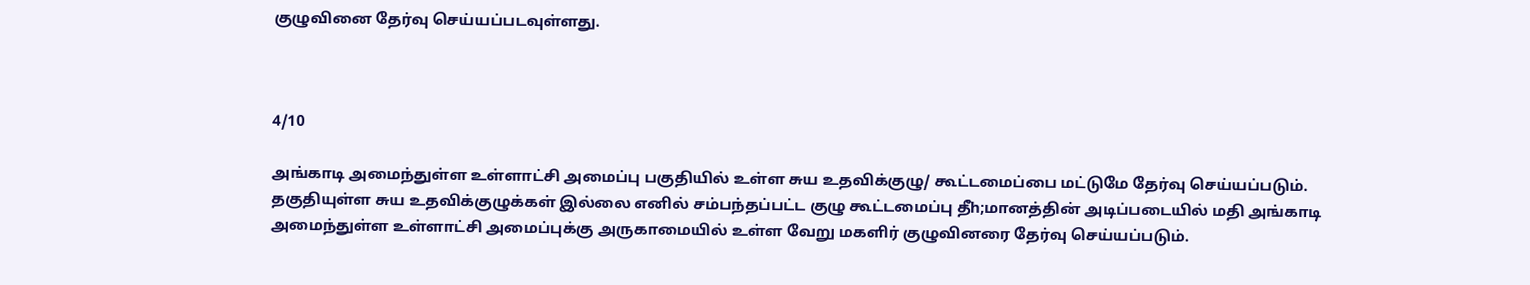குழுவினை தேர்வு செய்யப்படவுள்ளது.



4/10

அங்காடி அமைந்துள்ள உள்ளாட்சி அமைப்பு பகுதியில் உள்ள சுய உதவிக்குழு/ கூட்டமைப்பை மட்டுமே தேர்வு செய்யப்படும். தகுதியுள்ள சுய உதவிக்குழுக்கள் இல்லை எனில் சம்பந்தப்பட்ட குழு கூட்டமைப்பு தீh;மானத்தின் அடிப்படையில் மதி அங்காடி அமைந்துள்ள உள்ளாட்சி அமைப்புக்கு அருகாமையில் உள்ள வேறு மகளிர் குழுவினரை தேர்வு செய்யப்படும்.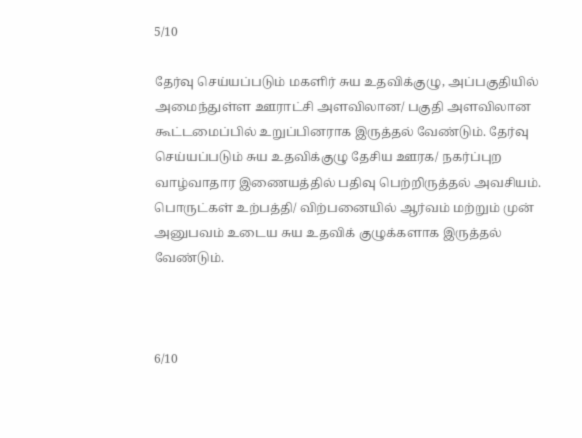5/10

தேர்வு செய்யப்படும் மகளிர் சுய உதவிக்குழு, அப்பகுதியில் அமைந்துள்ள ஊராட்சி அளவிலான/ பகுதி அளவிலான கூட்டமைப்பில் உறுப்பினராக இருத்தல் வேண்டும். தேர்வு செய்யப்படும் சுய உதவிக்குழு தேசிய ஊரக/ நகர்ப்புற வாழ்வாதார இணையத்தில் பதிவு பெற்றிருத்தல் அவசியம். பொருட்கள் உற்பத்தி/ விற்பனையில் ஆர்வம் மற்றும் முன் அனுபவம் உடைய சுய உதவிக் குழுக்களாக இருத்தல் வேண்டும்.



6/10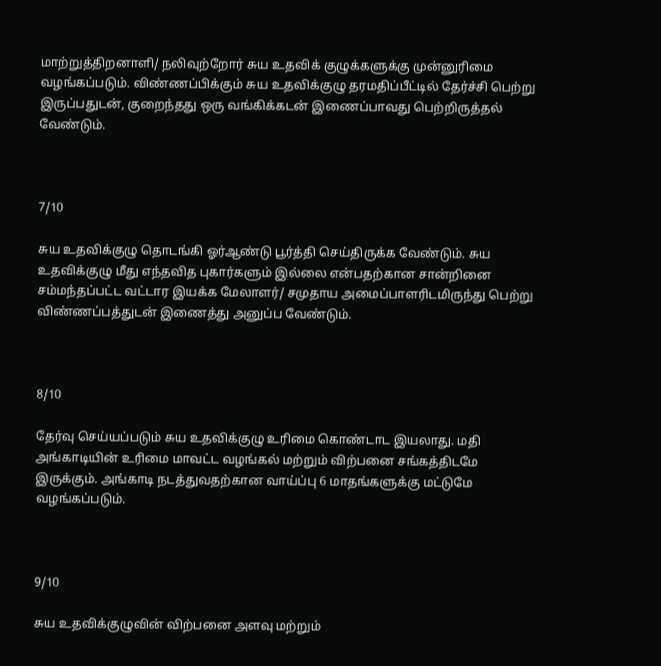மாற்றுத்திறனாளி/ நலிவுற்றோர் சுய உதவிக் குழுக்களுக்கு முன்னுரிமை வழங்கப்படும். விண்ணப்பிக்கும் சுய உதவிக்குழு தரமதிப்பீட்டில் தேர்ச்சி பெற்று இருப்பதுடன், குறைந்தது ஒரு வங்கிக்கடன் இணைப்பாவது பெற்றிருத்தல் வேண்டும்.



7/10

சுய உதவிக்குழு தொடங்கி ஓர்ஆண்டு பூர்த்தி செய்திருக்க வேண்டும். சுய உதவிக்குழு மீது எந்தவித புகார்களும் இல்லை என்பதற்கான சான்றினை சம்மந்தப்பட்ட வட்டார இயக்க மேலாளர்/ சமுதாய அமைப்பாளரிடமிருந்து பெற்று விண்ணப்பத்துடன் இணைத்து அனுப்ப வேண்டும்.



8/10

தேர்வு செய்யப்படும் சுய உதவிக்குழு உரிமை கொண்டாட இயலாது. மதி அங்காடியின் உரிமை மாவட்ட வழங்கல் மற்றும் விற்பனை சங்கத்திடமே இருக்கும். அங்காடி நடத்துவதற்கான வாய்ப்பு 6 மாதங்களுக்கு மட்டுமே வழங்கப்படும்.



9/10

சுய உதவிக்குழுவின் விற்பனை அளவு மற்றும்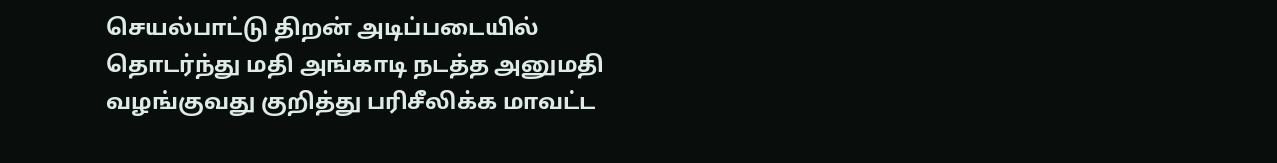செயல்பாட்டு திறன் அடிப்படையில் தொடர்ந்து மதி அங்காடி நடத்த அனுமதி வழங்குவது குறித்து பரிசீலிக்க மாவட்ட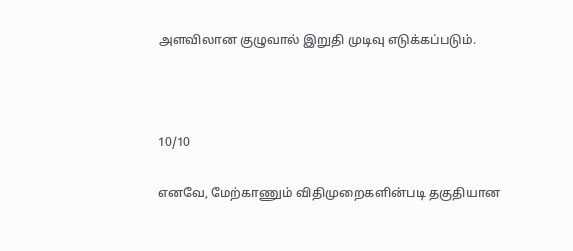அளவிலான குழுவால் இறுதி முடிவு எடுக்கப்படும்.



10/10

எனவே, மேற்காணும் விதிமுறைகளின்படி தகுதியான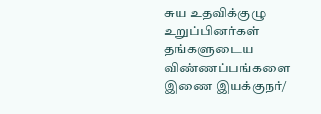சுய உதவிக்குழு உறுப்பினர்கள் தங்களுடைய விண்ணப்பங்களை இணை இயக்குநர்/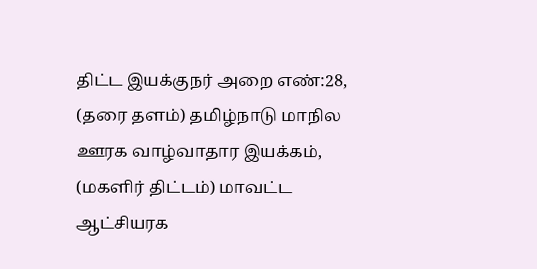திட்ட இயக்குநர் அறை எண்:28, (தரை தளம்) தமிழ்நாடு மாநில ஊரக வாழ்வாதார இயக்கம், (மகளிர் திட்டம்) மாவட்ட ஆட்சியரக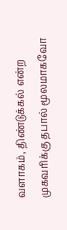வளாகம், திண்டுக்கல் என்ற முகவரிக்கு தபால் மூலமாகவோ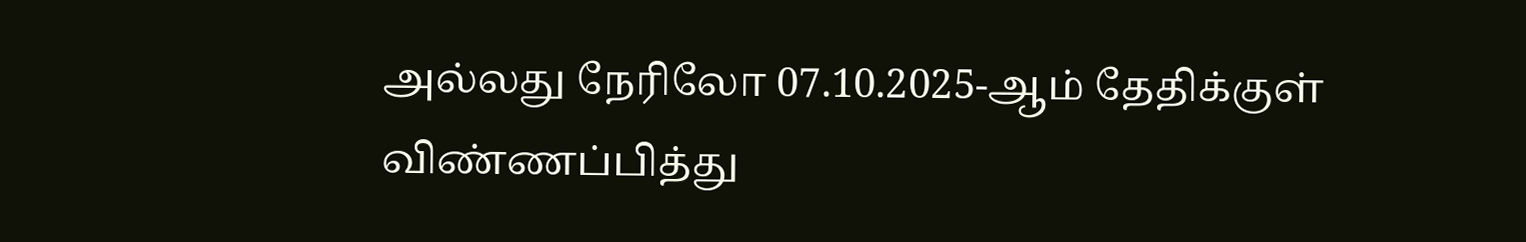அல்லது நேரிலோ 07.10.2025-ஆம் தேதிக்குள் விண்ணப்பித்து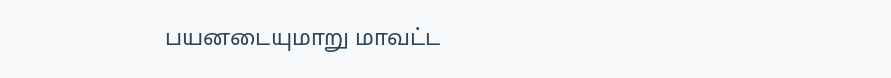பயனடையுமாறு மாவட்ட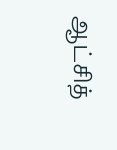ஆட்சித்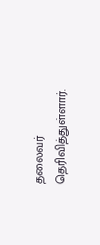தலைவர் தெரிவித்துள்ளார்.